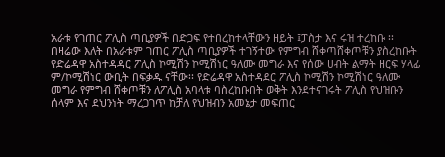አራቱ የገጠር ፖሊስ ጣቢያዎች በድጋፍ የተበረከተላቸውን ዘይት ፤ፓስታ እና ሩዝ ተረከቡ ፡፡
በዛሬው እለት በአራቱም ገጠር ፖሊስ ጣቢያዎች ተገኝተው የምግብ ሸቀጣሸቀጦቹን ያስረከቡት የድሬዳዋ አስተዳዳር ፖሊስ ኮሚሽን ኮሚሽነር ዓለሙ መግራ እና የሰው ሀብት ልማት ዘርፍ ሃላፊ ም/ኮሚሽነር ውቢት በፍቃዱ ናቸው፡፡ የድሬዳዋ አስተዳደር ፖሊስ ኮሚሽን ኮሚሽነር ዓለሙ መግራ የምግብ ሸቀጦቹን ለፖሊስ አባላቱ ባስረከቡበት ወቅት እንደተናገሩት ፖሊስ የህዝቡን ሰላም እና ደህንነት ማረጋገጥ ከቻለ የህዝብን አመኔታ መፍጠር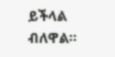ይችላል ብለዋል፡፡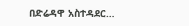በድሬዳዋ አስተዳደር…